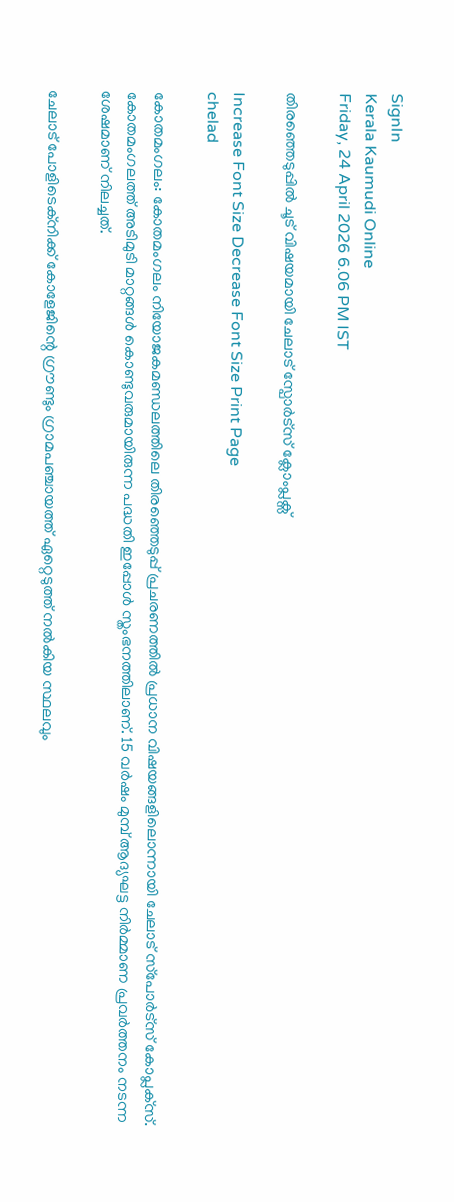SignIn
Kerala Kaumudi Online
Friday, 24 April 2026 6.06 PM IST

തിരഞ്ഞെടുപ്പിൽ ചൂട് വിഷയമായി ചേലാട് സ്പോർട്സ് ക്ലോംപ്ലക്സ്

Increase Font Size Decrease Font Size Print Page
chelad

കോതമംഗലം: കോതമംഗലം നിയോജകമണ്ഡലത്തിലെ തിരഞ്ഞെടുപ്പ് പ്രചരണത്തിൽ പ്രധാന വിഷയങ്ങളിലൊന്നായി ചേലാട് സ്‌പോർട്‌സ് കോപ്ലക്‌സ്. കോതമംഗലത്ത് അടിമുടി മാറ്റങ്ങൾ കൊണ്ടുവരുമായിരുന്ന പദ്ധതി ഇപ്പോൾ സ്തംഭനത്തിലാണ്. 15 വർഷം മുമ്പ് ആദ്യഘട്ട നിർമ്മാണ പ്രവർത്തനം നടന്ന ശേഷമാണ് നിലച്ചത്.

ചേലാട് പോളിടെക്‌നിക്ക് കോളേജിന്റെ ഗ്രൗണ്ടും ഗ്രാമപഞ്ചായത്ത് ഏറ്റെടുത്ത് നൽകിയ സ്ഥലവും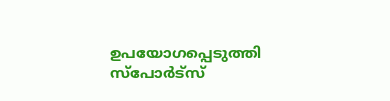ഉപയോഗപ്പെടുത്തി സ്‌പോർട്‌സ്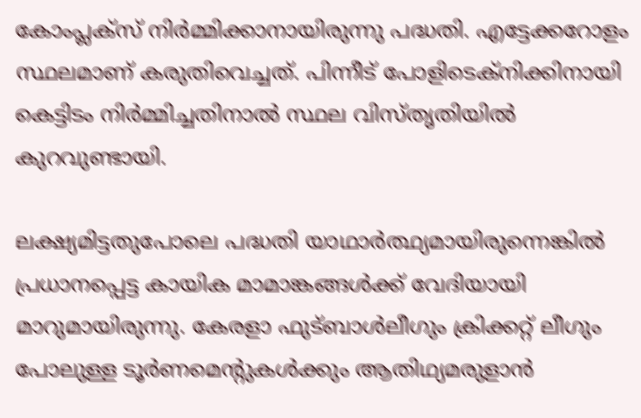കോംപ്ലക്‌സ് നിർമ്മിക്കാനായിരുന്നു പദ്ധതി. എട്ടേക്കറോളം സ്ഥലമാണ് കരുതിവെച്ചത്. പിന്നീട് പോളിടെക്‌നിക്കിനായി കെട്ടിടം നിർമ്മിച്ചതിനാൽ സ്ഥല വിസ്തൃതിയിൽ കുറവുണ്ടായി.

ലക്ഷ്യമിട്ടതുപോലെ പദ്ധതി യാഥാർത്ഥ്യമായിരുന്നെങ്കിൽ പ്രധാനപ്പെട്ട കായിക മാമാങ്കങ്ങൾക്ക് വേദിയായി മാറുമായിരുന്നു. കേരളാ ഫുട്‌ബാൾലീഗും ക്രിക്കറ്റ് ലീഗും പോലുള്ള ടൂർണമെന്റുകൾക്കും ആതിഥ്യമരുളാൻ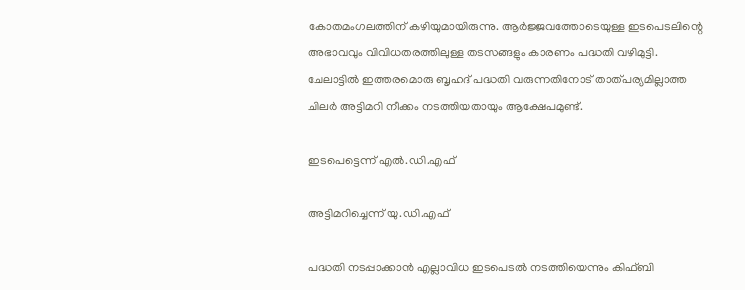കോതമംഗലത്തിന് കഴിയുമായിരുന്നു. ആർജ്ജവത്തോടെയുള്ള ഇടപെടലിന്റെ അഭാവവും വിവിധതരത്തിലുള്ള തടസങ്ങളും കാരണം പദ്ധതി വഴിമുട്ടി. ചേലാട്ടിൽ ഇത്തരമൊരു ബൃഹദ് പദ്ധതി വരുന്നതിനോട് താത്പര്യമില്ലാത്ത ചിലർ അട്ടിമറി നീക്കം നടത്തിയതായും ആക്ഷേപമുണ്ട്.

ഇടപെട്ടെന്ന് എൽ.ഡി.എഫ്

അട്ടിമറിച്ചെന്ന് യു.ഡി.എഫ്

പദ്ധതി നടപ്പാക്കാൻ എല്ലാവിധ ഇടപെടൽ നടത്തിയെന്നും കിഫ്ബി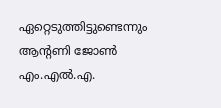ഏറ്റെടുത്തിട്ടുണ്ടെന്നും ആന്റണി ജോൺ എം.എൽ.എ.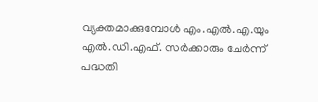വ്യക്തമാക്കുമ്പോൾ എം.എൽ.എ.യും എൽ.ഡി.എഫ്. സർക്കാരും ചേർന്ന് പദ്ധതി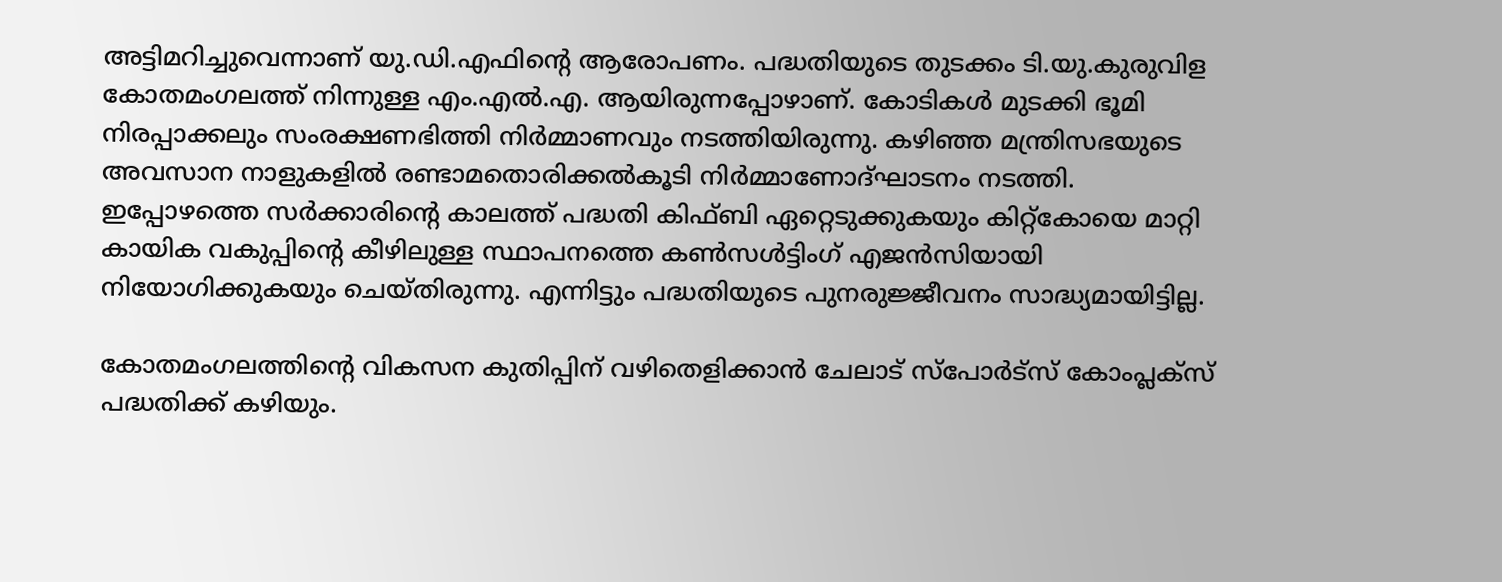അട്ടിമറിച്ചുവെന്നാണ് യു.ഡി.എഫിന്റെ ആരോപണം. പദ്ധതിയുടെ തുടക്കം ടി.യു.കുരുവിള കോതമംഗലത്ത് നിന്നുള്ള എം.എൽ.എ. ആയിരുന്നപ്പോഴാണ്. കോടികൾ മുടക്കി ഭൂമി നിരപ്പാക്കലും സംരക്ഷണഭിത്തി നിർമ്മാണവും നടത്തിയിരുന്നു. കഴിഞ്ഞ മന്ത്രിസഭയുടെ അവസാന നാളുകളിൽ രണ്ടാമതൊരിക്കൽകൂടി നിർമ്മാണോദ്ഘാടനം നടത്തി. ഇപ്പോഴത്തെ സർക്കാരിന്റെ കാലത്ത് പദ്ധതി കിഫ്ബി ഏറ്റെടുക്കുകയും കിറ്റ്‌കോയെ മാറ്റി കായിക വകുപ്പിന്റെ കീഴിലുള്ള സ്ഥാപനത്തെ കൺസൾട്ടിംഗ് എജൻസിയായി നിയോഗിക്കുകയും ചെയ്തിരുന്നു. എന്നിട്ടും പദ്ധതിയുടെ പുനരുജ്ജീവനം സാദ്ധ്യമായിട്ടില്ല.

കോതമംഗലത്തിന്റെ വികസന കുതിപ്പിന് വഴിതെളിക്കാൻ ചേലാട് സ്‌പോർട്‌സ് കോംപ്ലക്‌സ് പദ്ധതിക്ക് കഴിയും.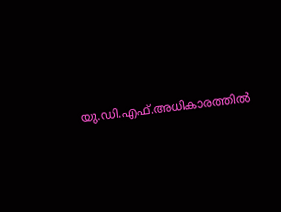യു.ഡി.എഫ്.അധികാരത്തിൽ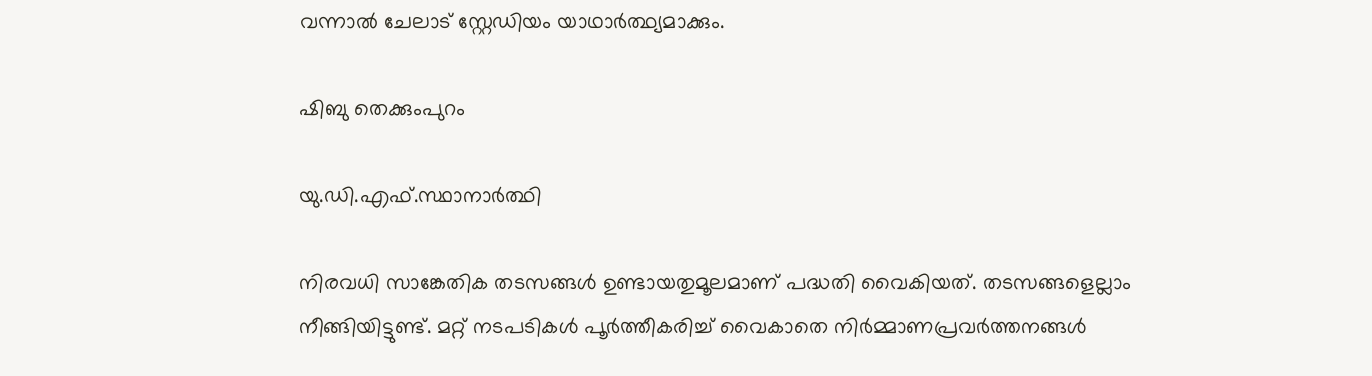വന്നാൽ ചേലാട് സ്റ്റേഡിയം യാഥാർത്ഥ്യമാക്കും.

ഷിബു തെക്കുംപുറം

യു.ഡി.എഫ്.സ്ഥാനാർത്ഥി

നിരവധി സാങ്കേതിക തടസങ്ങൾ ഉണ്ടായതുമൂലമാണ് പദ്ധതി വൈകിയത്. തടസങ്ങളെല്ലാം നീങ്ങിയിട്ടുണ്ട്. മറ്റ് നടപടികൾ പൂർത്തീകരിച്ച് വൈകാതെ നിർമ്മാണപ്രവർത്തനങ്ങൾ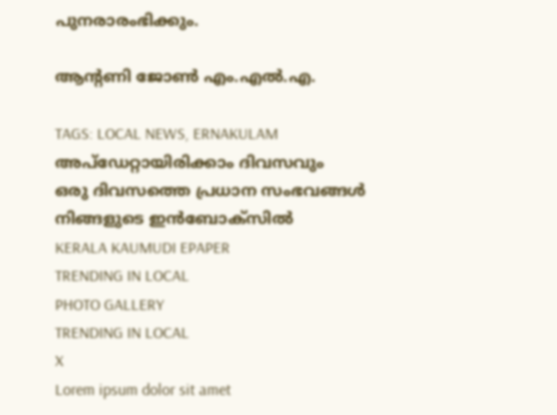പുനരാരംഭിക്കും.

ആന്റണി ജോൺ എം.എൽ.എ.

TAGS: LOCAL NEWS, ERNAKULAM
അപ്ഡേറ്റായിരിക്കാം ദിവസവും
ഒരു ദിവസത്തെ പ്രധാന സംഭവങ്ങൾ നിങ്ങളുടെ ഇൻബോക്സിൽ
KERALA KAUMUDI EPAPER
TRENDING IN LOCAL
PHOTO GALLERY
TRENDING IN LOCAL
X
Lorem ipsum dolor sit amet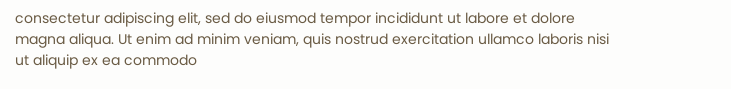consectetur adipiscing elit, sed do eiusmod tempor incididunt ut labore et dolore magna aliqua. Ut enim ad minim veniam, quis nostrud exercitation ullamco laboris nisi ut aliquip ex ea commodo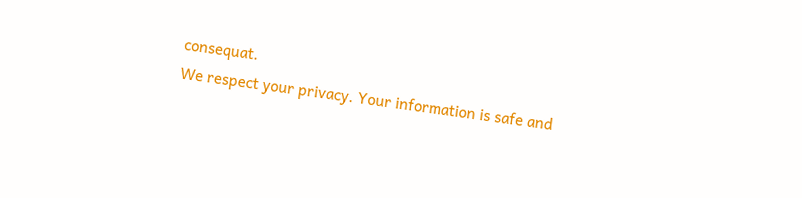consequat.
We respect your privacy. Your information is safe and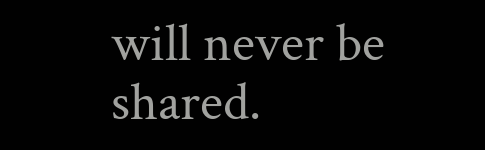will never be shared.